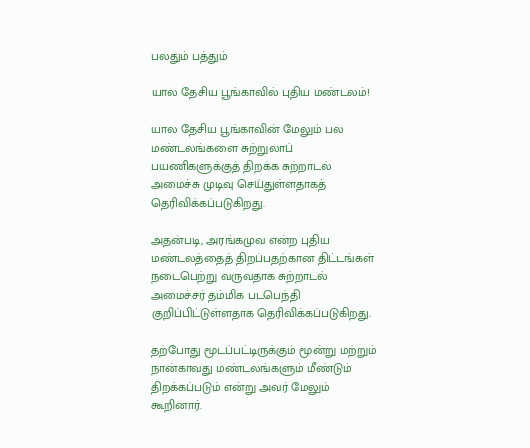பலதும் பத்தும்

யால தேசிய பூங்காவில் புதிய மண்டலம்!

யால தேசிய பூங்காவின் மேலும் பல மண்டலங்களை சுற்றுலாப் பயணிகளுக்குத் திறக்க சுற்றாடல் அமைச்சு முடிவு செய்துள்ளதாகத் தெரிவிக்கப்படுகிறது.

அதன்படி, அரங்கமுவ என்ற புதிய மண்டலத்தைத் திறப்பதற்கான திட்டங்கள் நடைபெற்று வருவதாக சுற்றாடல் அமைச்சர் தம்மிக படபெந்தி குறிப்பிட்டுள்ளதாக தெரிவிக்கப்படுகிறது.

தற்போது மூடப்பட்டிருக்கும் மூன்று மற்றும் நான்காவது மண்டலங்களும் மீண்டும் திறக்கப்படும் என்று அவர் மேலும் கூறினார்.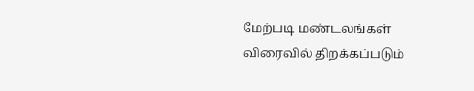மேற்படி மண்டலங்கள் விரைவில் திறக்கப்படும்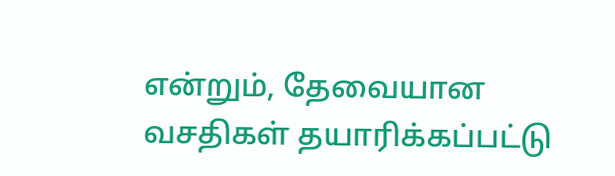என்றும், தேவையான வசதிகள் தயாரிக்கப்பட்டு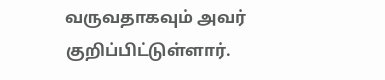வருவதாகவும் அவர் குறிப்பிட்டுள்ளார்.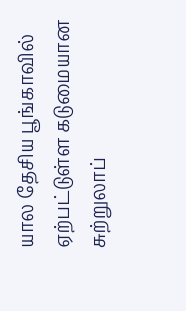யால தேசிய பூங்காவில் ஏற்பட்டுள்ள கடுமையான சுற்றுலாப்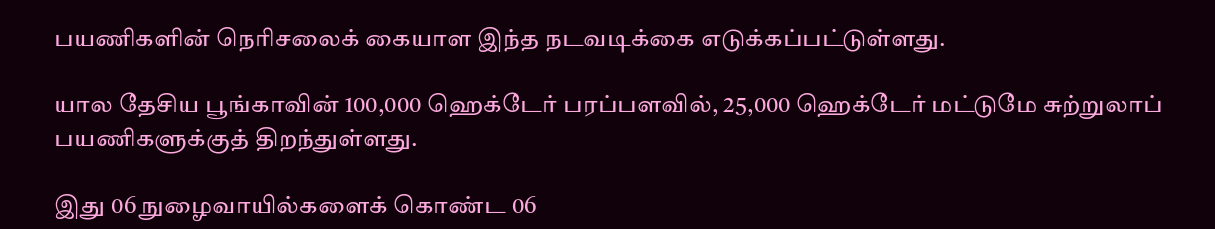பயணிகளின் நெரிசலைக் கையாள இந்த நடவடிக்கை எடுக்கப்பட்டுள்ளது.

யால தேசிய பூங்காவின் 100,000 ஹெக்டேர் பரப்பளவில், 25,000 ஹெக்டேர் மட்டுமே சுற்றுலாப் பயணிகளுக்குத் திறந்துள்ளது.

இது 06 நுழைவாயில்களைக் கொண்ட 06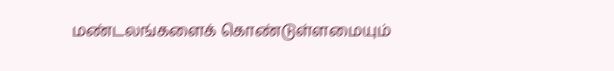மண்டலங்களைக் கொண்டுள்ளமையும்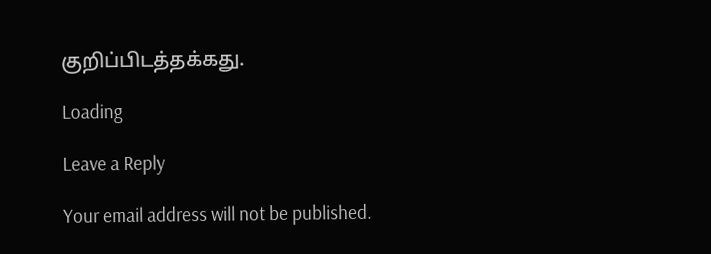குறிப்பிடத்தக்கது.

Loading

Leave a Reply

Your email address will not be published.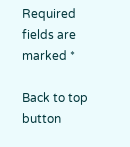Required fields are marked *

Back to top button